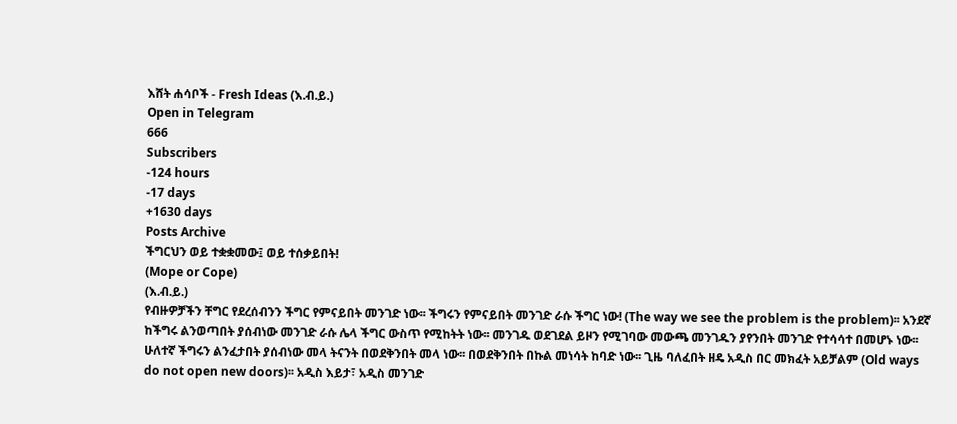እሸት ሐሳቦች - Fresh Ideas (እ.ብ.ይ.)
Open in Telegram
666
Subscribers
-124 hours
-17 days
+1630 days
Posts Archive
ችግርህን ወይ ተቋቋመው፤ ወይ ተሰቃይበት!
(Mope or Cope)
(እ.ብ.ይ.)
የብዙዎቻችን ቸግር የደረሰብንን ችግር የምናይበት መንገድ ነው፡፡ ችግሩን የምናይበት መንገድ ራሱ ችግር ነው! (The way we see the problem is the problem)፡፡ አንደኛ ከችግሩ ልንወጣበት ያሰብነው መንገድ ራሱ ሌላ ችግር ውስጥ የሚከትት ነው፡፡ መንገዱ ወደገደል ይዞን የሚገባው መውጫ መንገዱን ያየንበት መንገድ የተሳሳተ በመሆኑ ነው፡፡ ሁለተኛ ችግሩን ልንፈታበት ያሰብነው መላ ትናንት በወደቅንበት መላ ነው፡፡ በወደቅንበት በኩል መነሳት ከባድ ነው፡፡ ጊዜ ባለፈበት ዘዴ አዲስ በር መክፈት አይቻልም (Old ways do not open new doors)፡፡ አዲስ እይታ፣ አዲስ መንገድ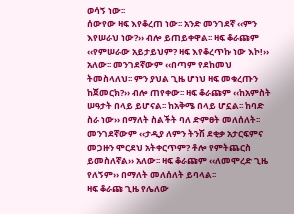ወሳኝ ነው፡፡
ሰውየው ዛፍ እየቆረጠ ነው፡፡ አንድ መንገደኛ ‹‹ምን እየሠራህ ነው?›› ብሎ ይጠይቀዋል፡፡ ዛፍ ቆራጩም ‹‹የምሠራው አይታይህም? ዛፍ እየቆረጥኩ ነው እኮ!›› አለው፡፡ መንገደኛውም ‹‹በጣም የደከመህ ትመስላለህ፡፡ ምን ያህል ጊዜ ሆነህ ዛፍ መቁረጡን ከጀመርክ?›› ብሎ ጠየቀው፡፡ ዛፍ ቆራጩም ‹‹ከአምስት ሠዓታት በላይ ይሆናል፡፡ ከአቅሜ በላይ ሆኗል፡፡ ከባድ ስራ ነው›› በማለት ስልችት ባለ ድምፀት መለሰለት፡፡ መንገደኛውም ‹‹ታዲያ ለምን ትንሽ ደቂቃ አታርፍምና መጋዙን ሞርደህ አትቀርጥም? ቶሎ የምትጨርስ ይመስለኛል›› አለው፡፡ ዛፍ ቆራጩም ‹‹ለመሞረድ ጊዜ የለኝም›› በማለት መለሰለት ይባላል፡፡
ዛፍ ቆራጩ ጊዜ የሌለው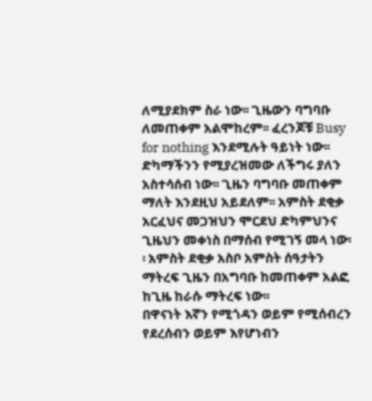ለሚያደክም ስራ ነው፡፡ ጊዜውን ባግባቡ ለመጠቀም አልሞከረም፡፡ ፈረንጆቹ Busy for nothing እንደሚሉት ዓይነት ነው፡፡ ድካማችንን የሚያረዝመው ለችግሩ ያለን አስተሳሰብ ነው፡፡ ጊዜን ባግባቡ መጠቀም ማለት እንደዚህ አይደለም፡፡ አምስት ደቂቃ አርፈህና መጋዝህን ሞርደህ ድካምህንና ጊዜህን መቀነስ በማሰብ የሚገኝ መላ ነው፡፡ አምስት ደቂቃ አስቦ አምስት ሰዓታትን ማትረፍ ጊዜን በአግባቡ ከመጠቀም አልፎ ከጊዜ ከራሱ ማትረፍ ነው፡፡
በዋናነት እኛን የሚጎዳን ወይም የሚሰብረን የደረሰብን ወይም እየሆነብን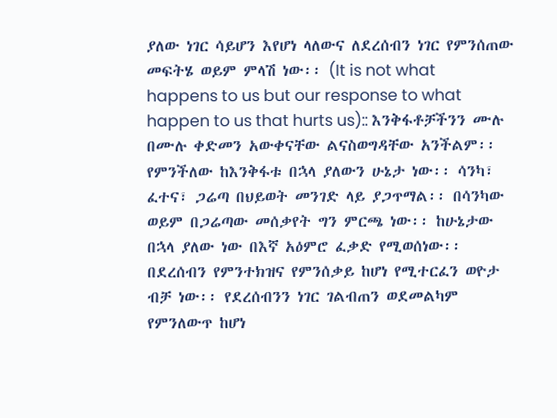ያለው ነገር ሳይሆን እየሆነ ላለውና ለደረሰብን ነገር የምንሰጠው መፍትሄ ወይም ምላሽ ነው፡፡ (It is not what happens to us but our response to what happen to us that hurts us):: እንቅፋቶቻችንን ሙሉ በሙሉ ቀድመን አውቀናቸው ልናስወግዳቸው አንችልም፡፡ የምንችለው ከእንቅፋቱ በኋላ ያለውን ሁኔታ ነው፡፡ ሳንካ፣ ፈተና፣ ጋሬጣ በህይወት መንገድ ላይ ያጋጥማል፡፡ በሳንካው ወይም በጋሬጣው መሰቃየት ግን ምርጫ ነው፡፡ ከሁኔታው በኋላ ያለው ነው በእኛ አዕምሮ ፈቃድ የሚወሰነው፡፡ በደረሰብን የምንተክዝና የምንሰቃይ ከሆነ የሚተርፈን ወዮታ ብቻ ነው፡፡ የደረሰብንን ነገር ገልብጠን ወደመልካም የምንለውጥ ከሆነ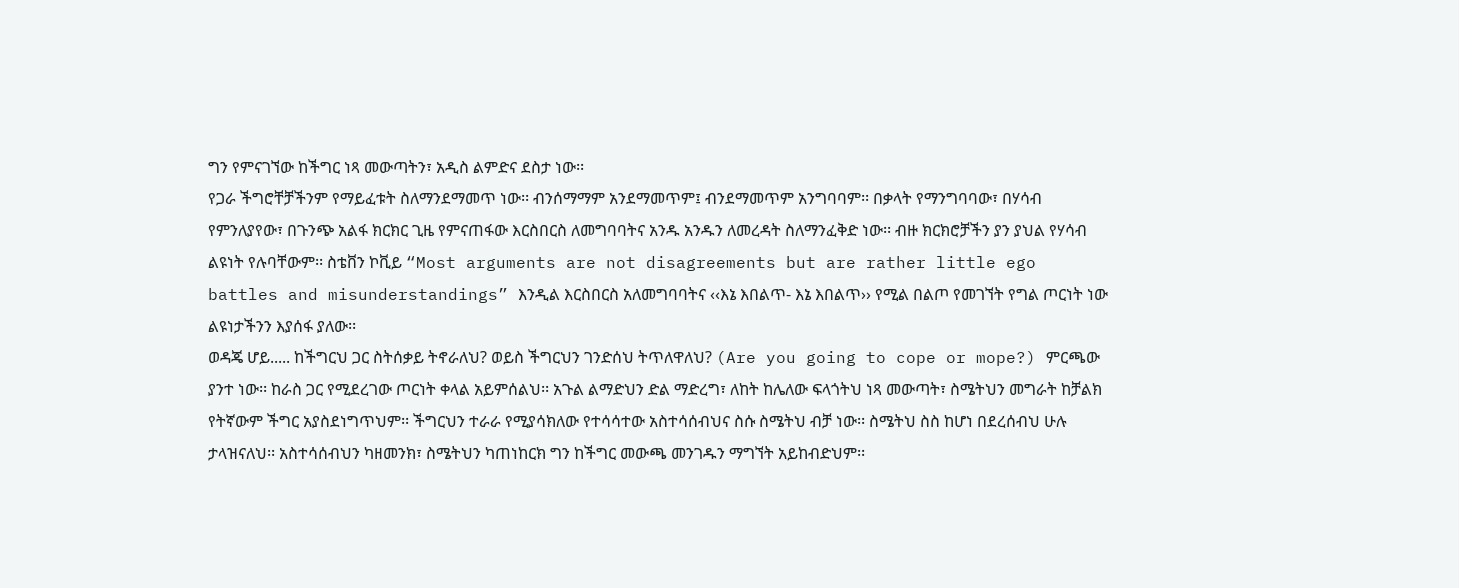ግን የምናገኘው ከችግር ነጻ መውጣትን፣ አዲስ ልምድና ደስታ ነው፡፡
የጋራ ችግሮቸቻችንም የማይፈቱት ስለማንደማመጥ ነው፡፡ ብንሰማማም አንደማመጥም፤ ብንደማመጥም አንግባባም፡፡ በቃላት የማንግባባው፣ በሃሳብ የምንለያየው፣ በጉንጭ አልፋ ክርክር ጊዜ የምናጠፋው እርስበርስ ለመግባባትና አንዱ አንዱን ለመረዳት ስለማንፈቅድ ነው፡፡ ብዙ ክርክሮቻችን ያን ያህል የሃሳብ ልዩነት የሉባቸውም፡፡ ስቴቨን ኮቪይ “Most arguments are not disagreements but are rather little ego battles and misunderstandings” እንዲል እርስበርስ አለመግባባትና ‹‹እኔ እበልጥ- እኔ እበልጥ›› የሚል በልጦ የመገኘት የግል ጦርነት ነው ልዩነታችንን እያሰፋ ያለው፡፡
ወዳጄ ሆይ..... ከችግርህ ጋር ስትሰቃይ ትኖራለህ? ወይስ ችግርህን ገንድሰህ ትጥለዋለህ? (Are you going to cope or mope?) ምርጫው ያንተ ነው፡፡ ከራስ ጋር የሚደረገው ጦርነት ቀላል አይምሰልህ፡፡ አጉል ልማድህን ድል ማድረግ፣ ለከት ከሌለው ፍላጎትህ ነጻ መውጣት፣ ስሜትህን መግራት ከቻልክ የትኛውም ችግር አያስደነግጥህም፡፡ ችግርህን ተራራ የሚያሳክለው የተሳሳተው አስተሳሰብህና ስሱ ስሜትህ ብቻ ነው፡፡ ስሜትህ ስስ ከሆነ በደረሰብህ ሁሉ ታላዝናለህ፡፡ አስተሳሰብህን ካዘመንክ፣ ስሜትህን ካጠነከርክ ግን ከችግር መውጫ መንገዱን ማግኘት አይከብድህም፡፡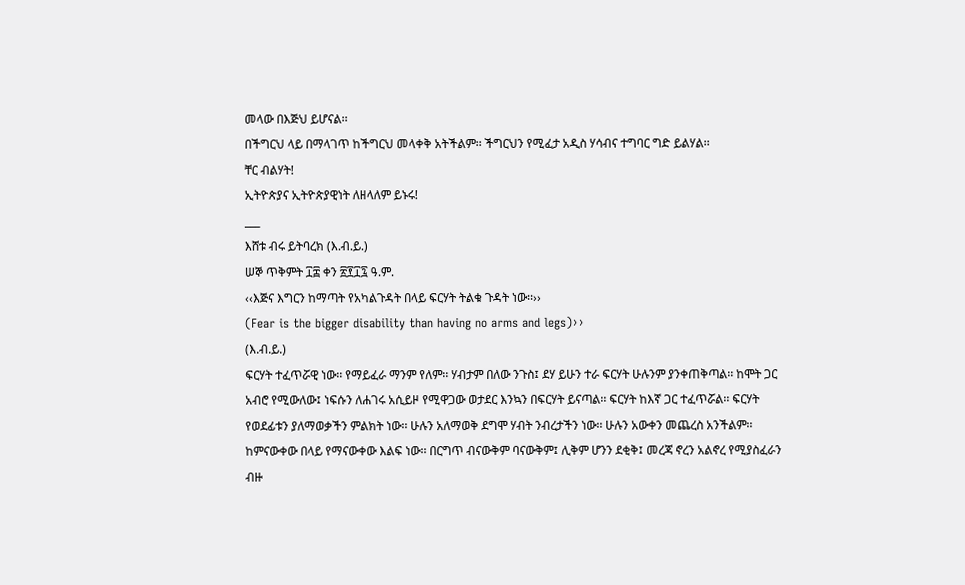መላው በእጅህ ይሆናል፡፡
በችግርህ ላይ በማላገጥ ከችግርህ መላቀቅ አትችልም፡፡ ችግርህን የሚፈታ አዲስ ሃሳብና ተግባር ግድ ይልሃል፡፡
ቸር ብልሃት!
ኢትዮጵያና ኢትዮጵያዊነት ለዘላለም ይኑሩ!
___
እሸቱ ብሩ ይትባረክ (እ.ብ.ይ.)
ሠኞ ጥቅምት ፲፰ ቀን ፳፻፲፯ ዓ.ም.
‹‹እጅና እግርን ከማጣት የአካልጉዳት በላይ ፍርሃት ትልቁ ጉዳት ነው፡፡››
(Fear is the bigger disability than having no arms and legs)››
(እ.ብ.ይ.)
ፍርሃት ተፈጥሯዊ ነው፡፡ የማይፈራ ማንም የለም፡፡ ሃብታም በለው ንጉስ፤ ደሃ ይሁን ተራ ፍርሃት ሁሉንም ያንቀጠቅጣል፡፡ ከሞት ጋር አብሮ የሚውለው፤ ነፍሱን ለሐገሩ አሲይዞ የሚዋጋው ወታደር እንኳን በፍርሃት ይናጣል፡፡ ፍርሃት ከእኛ ጋር ተፈጥሯል፡፡ ፍርሃት የወደፊቱን ያለማወቃችን ምልክት ነው፡፡ ሁሉን አለማወቅ ደግሞ ሃብት ንብረታችን ነው፡፡ ሁሉን አውቀን መጨረስ አንችልም፡፡ ከምናውቀው በላይ የማናውቀው እልፍ ነው፡፡ በርግጥ ብናውቅም ባናውቅም፤ ሊቅም ሆንን ደቂቅ፤ መረጃ ኖረን አልኖረ የሚያስፈራን ብዙ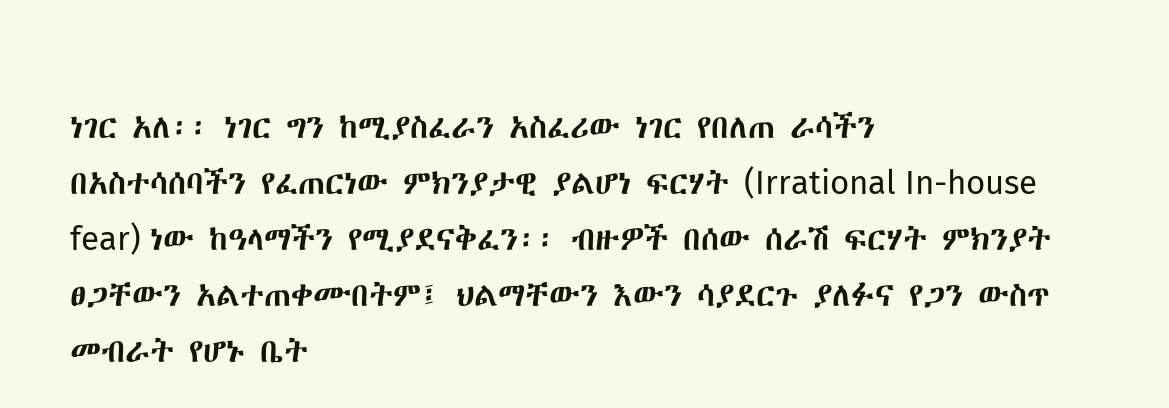ነገር አለ፡፡ ነገር ግን ከሚያስፈራን አስፈሪው ነገር የበለጠ ራሳችን በአስተሳሰባችን የፈጠርነው ምክንያታዊ ያልሆነ ፍርሃት (Irrational In-house fear) ነው ከዓላማችን የሚያደናቅፈን፡፡ ብዙዎች በሰው ሰራሽ ፍርሃት ምክንያት ፀጋቸውን አልተጠቀሙበትም፤ ህልማቸውን እውን ሳያደርጉ ያለፉና የጋን ውስጥ መብራት የሆኑ ቤት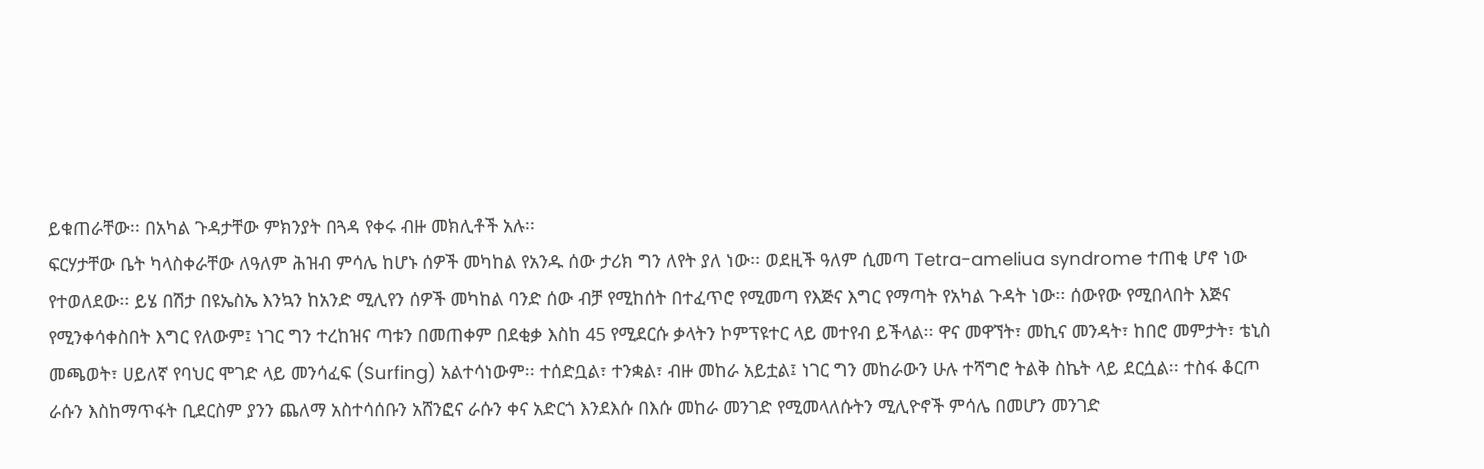ይቁጠራቸው፡፡ በአካል ጉዳታቸው ምክንያት በጓዳ የቀሩ ብዙ መክሊቶች አሉ፡፡
ፍርሃታቸው ቤት ካላስቀራቸው ለዓለም ሕዝብ ምሳሌ ከሆኑ ሰዎች መካከል የአንዱ ሰው ታሪክ ግን ለየት ያለ ነው፡፡ ወደዚች ዓለም ሲመጣ Tetra-ameliua syndrome ተጠቂ ሆኖ ነው የተወለደው፡፡ ይሄ በሽታ በዩኤስኤ እንኳን ከአንድ ሚሊየን ሰዎች መካከል ባንድ ሰው ብቻ የሚከሰት በተፈጥሮ የሚመጣ የእጅና እግር የማጣት የአካል ጉዳት ነው፡፡ ሰውየው የሚበላበት እጅና የሚንቀሳቀስበት እግር የለውም፤ ነገር ግን ተረከዝና ጣቱን በመጠቀም በደቂቃ እስከ 45 የሚደርሱ ቃላትን ኮምፕዩተር ላይ መተየብ ይችላል፡፡ ዋና መዋኘት፣ መኪና መንዳት፣ ከበሮ መምታት፣ ቴኒስ መጫወት፣ ሀይለኛ የባህር ሞገድ ላይ መንሳፈፍ (Surfing) አልተሳነውም፡፡ ተሰድቧል፣ ተንቋል፣ ብዙ መከራ አይቷል፤ ነገር ግን መከራውን ሁሉ ተሻግሮ ትልቅ ስኬት ላይ ደርሷል፡፡ ተስፋ ቆርጦ ራሱን እስከማጥፋት ቢደርስም ያንን ጨለማ አስተሳሰቡን አሸንፎና ራሱን ቀና አድርጎ እንደእሱ በእሱ መከራ መንገድ የሚመላለሱትን ሚሊዮኖች ምሳሌ በመሆን መንገድ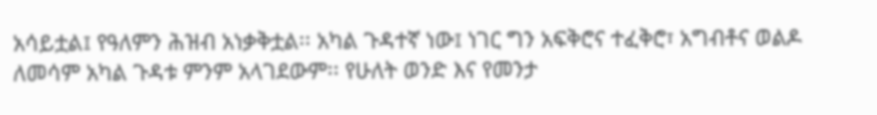አሳይቷል፤ የዓለምን ሕዝብ አነቃቅቷል፡፡ አካል ጉዳተኛ ነው፤ ነገር ግን አፍቅሮና ተፈቅሮ፣ አግብቶና ወልዶ ለመሳም አካል ጉዳቱ ምንም አላገደውም፡፡ የሁለት ወንድ እና የመንታ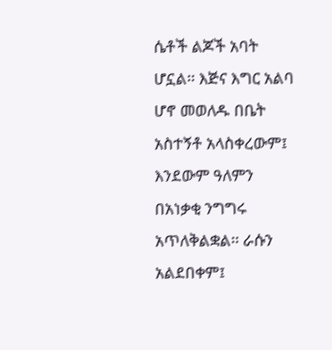ሴቶች ልጆች አባት ሆኗል፡፡ እጅና እግር አልባ ሆኖ መወለዱ በቤት አስተኝቶ አላስቀረውም፤ እንደውም ዓለምን በአነቃቂ ንግግሩ አጥለቅልቋል፡፡ ራሱን አልደበቀም፤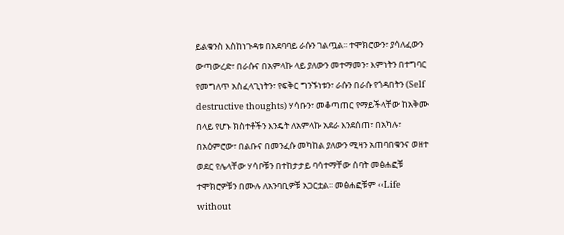ይልቁንስ እስከነጉዳቱ በአደባባይ ራሱን ገልጧል፡፡ ተሞክሮውን፣ ያሳለፈውን ውጣውረድ፣ በራሱና በአምላኩ ላይ ያለውን መተማመን፣ እምነትን በተግባር የመግለጥ አስፈላጊነትን፣ የፍቅር ግንኙነቱን፣ ራሱን በራሱ የጎዳበትን (Self destructive thoughts) ሃሳቡን፣ መቆጣጠር የማይችላቸው ከአቅሙ በላይ የሆኑ ክስተቶችን እንዴት ለአምላኩ አደራ እንደሰጠ፣ በአካሉ፣ በአዕምሮው፣ በልቡና በመንፈሱ መካከል ያለውን ሚዛን አጠባበቁንና ወዘተ ወደር የሌላቸው ሃሳቦቹን በተከታታይ ባሳተማቸው ሰባት መፅሐፎቹ ተሞክሮዎቹን በሙሉ ለአንባቢዎቹ አጋርቷል፡፡ መፅሐፎቹም ‹‹Life without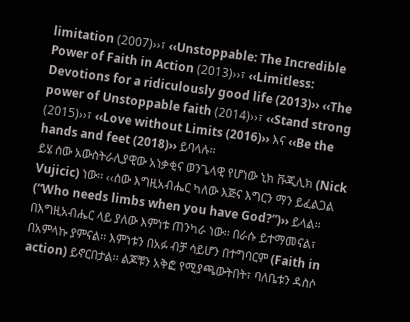limitation (2007)››፣ ‹‹Unstoppable: The Incredible Power of Faith in Action (2013)››፣ ‹‹Limitless: Devotions for a ridiculously good life (2013)›› ‹‹The power of Unstoppable faith (2014)››፣ ‹‹Stand strong (2015)››፣ ‹‹Love without Limits (2016)›› እና ‹‹Be the hands and feet (2018)›› ይባላሉ፡፡
ይሄ ሰው አውስትራሊያዊው አነቃቂና ወንጌላዊ የሆነው ኒክ ቩጂሊክ (Nick Vujicic) ነው፡፡ ‹‹ሰው እግዚአብሔር ካለው እጅና እግርን ማን ይፈልጋል (“Who needs limbs when you have God?”)›› ይላል፡፡ በእግዚአብሔር ላይ ያለው እምነቱ ጠንካራ ነው፡፡ በራሱ ይተማመናል፣ በአምላኩ ያምናል፡፡ እምነቱን በአፉ ብቻ ሳይሆን በተግባርም (Faith in action) ይኖርበታል፡፡ ልጆቹን አቅፎ የሚያጫውትበት፣ ባለቤቱን ዳስሶ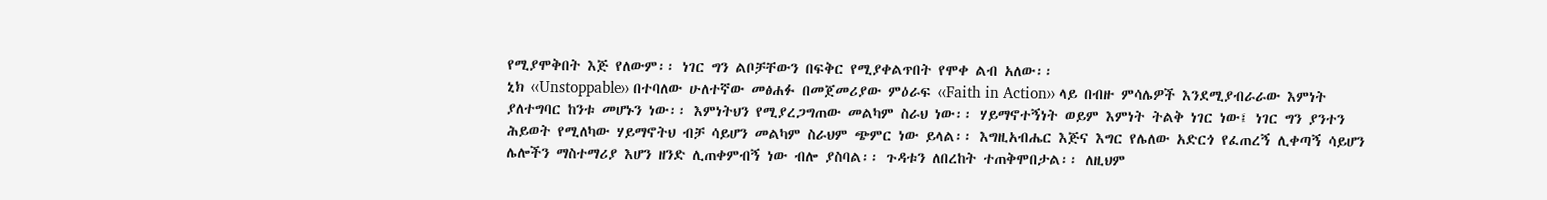የሚያሞቅበት እጅ የለውም፡፡ ነገር ግን ልቦቻቸውን በፍቅር የሚያቀልጥበት የሞቀ ልብ አለው፡፡
ኒክ ‹‹Unstoppable›› በተባለው ሁለተኛው መፅሐፉ በመጀመሪያው ምዕራፍ ‹‹Faith in Action›› ላይ በብዙ ምሳሌዎች እንደሚያብራራው እምነት ያለተግባር ከንቱ መሆኑን ነው፡፡ እምነትህን የሚያረጋግጠው መልካም ስራህ ነው፡፡ ሃይማኖተኝነት ወይም እምነት ትልቅ ነገር ነው፤ ነገር ግን ያንተን ሕይወት የሚለካው ሃይማኖትህ ብቻ ሳይሆን መልካም ስራህም ጭምር ነው ይላል፡፡ እግዚአብሔር እጅና እግር የሌለው አድርጎ የፈጠረኝ ሊቀጣኝ ሳይሆን ሌሎችን ማስተማሪያ እሆን ዘንድ ሊጠቀምብኝ ነው ብሎ ያስባል፡፡ ጉዳቱን ለበረከት ተጠቅሞበታል፡፡ ለዚህም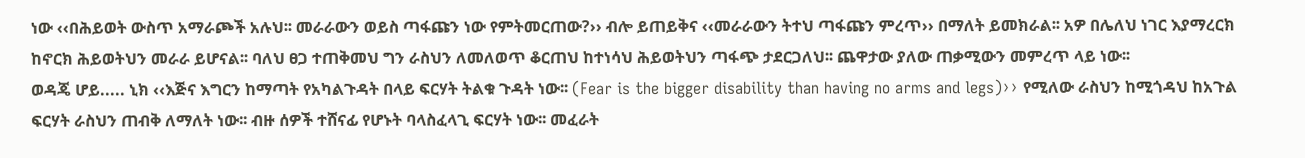ነው ‹‹በሕይወት ውስጥ አማራጮች አሉህ፡፡ መራራውን ወይስ ጣፋጩን ነው የምትመርጠው?›› ብሎ ይጠይቅና ‹‹መራራውን ትተህ ጣፋጩን ምረጥ›› በማለት ይመክራል፡፡ አዎ በሌለህ ነገር እያማረርክ ከኖርክ ሕይወትህን መራራ ይሆናል፡፡ ባለህ ፀጋ ተጠቅመህ ግን ራስህን ለመለወጥ ቆርጠህ ከተነሳህ ሕይወትህን ጣፋጭ ታደርጋለህ፡፡ ጨዋታው ያለው ጠቃሚውን መምረጥ ላይ ነው፡፡
ወዳጄ ሆይ..... ኒክ ‹‹እጅና እግርን ከማጣት የአካልጉዳት በላይ ፍርሃት ትልቁ ጉዳት ነው፡፡ (Fear is the bigger disability than having no arms and legs)›› የሚለው ራስህን ከሚጎዳህ ከአጉል ፍርሃት ራስህን ጠብቅ ለማለት ነው፡፡ ብዙ ሰዎች ተሸናፊ የሆኑት ባላስፈላጊ ፍርሃት ነው፡፡ መፈራት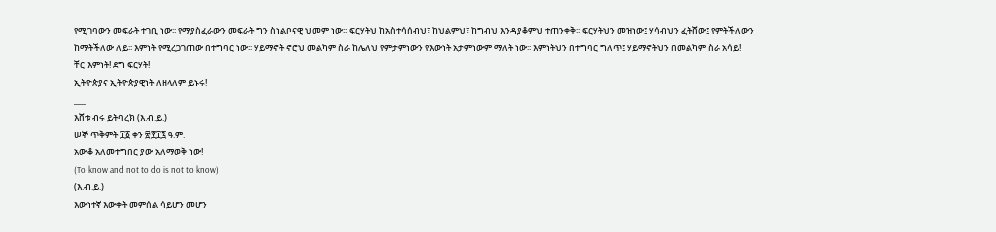የሚገባውን መፍራት ተገቢ ነው፡፡ የማያስፈራውን መፍራት ግን ስነልቦናዊ ህመም ነው፡፡ ፍርሃትህ ከአስተሳሰብህ፣ ከህልምህ፣ ከግብህ እንዳያቆምህ ተጠንቀቅ፡፡ ፍርሃትህን መዝነው፤ ሃሳብህን ፈትሸው፤ የምትችለውን ከማትችለው ለይ፡፡ እምነት የሚረጋገጠው በተግባር ነው፡፡ ሃይማኖት ኖሮህ መልካም ስራ ከሌለህ የምታምነውን የእውነት አታምነውም ማለት ነው፡፡ እምነትህን በተግባር ግለጥ፤ ሃይማኖትህን በመልካም ስራ አሳይ!
ቸር እምነት! ደግ ፍርሃት!
ኢትዮጵያና ኢትዮጵያዊነት ለዘላለም ይኑሩ!
___
እሸቱ ብሩ ይትባረክ (እ.ብ.ይ.)
ሠኞ ጥቅምት ፲፩ ቀን ፳፻፲፯ ዓ.ም.
አውቆ አለመተግበር ያው አለማወቅ ነው!
(To know and not to do is not to know)
(እ.ብ.ይ.)
እውነተኛ እውቀት መምሰል ሳይሆን መሆን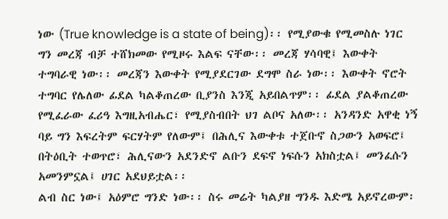ነው (True knowledge is a state of being)፡፡ የሚያውቁ የሚመስሉ ነገር ግን መረጃ ብቻ ተሸክመው የሚዞሩ እልፍ ናቸው፡፡ መረጃ ሃሳባዊ፤ እውቀት ተግባራዊ ነው፡፡ መረጃን እውቀት የሚያደርገው ደግሞ ስራ ነው፡፡ እውቀት ኖሮት ተግባር የሌለው ፊደል ካልቆጠረው ቢያንስ እንጂ አይበልጥም፡፡ ፊደል ያልቆጠረው የሚፈራው ፈሪዓ እግዚአብሔር፣ የሚያስብበት ህገ ልቦና አለው፡፡ አንዳንድ አዋቂ ነኝ ባይ ግን እፍረትም ፍርሃትም የለውም፤ በሕሊና እውቀቱ ተጀቡኖ ስጋውን አወፍሮ፤ በትዕቢት ተወጥሮ፣ ሕሊናውን አደንድኖ ልቡን ደፍኖ ነፍሱን አክስቷል፤ መንፈሱን አመንምኗል፤ ሀገር አደህይቷል፡፡
ልብ ስር ነው፤ አዕምሮ ግንድ ነው፡፡ ስሩ መሬት ካልያዘ ግንዱ እድሜ አይኖረውም፡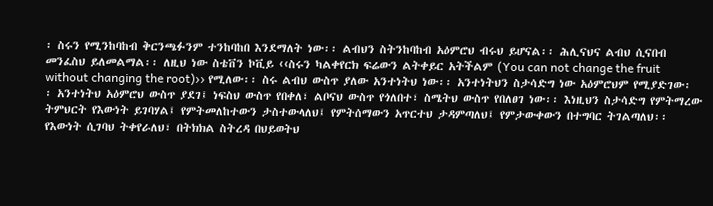፡ ስሩን የሚንከባከብ ቅርንጫፉንም ተንከባከበ እንደማለት ነው፡፡ ልብህን ስትንከባከብ አዕምሮህ ብሩህ ይሆናል፡፡ ሕሊናህና ልብህ ሲናበብ መንፈስህ ይለመልማል፡፡ ለዚህ ነው ስቴቨን ኮቪይ ‹‹ስሩን ካልቀየርክ ፍሬውን ልትቀይር አትችልም (You can not change the fruit without changing the root)›› የሚለው፡፡ ስሩ ልብህ ውስጥ ያለው አንተነትህ ነው፡፡ አንተነትህን ስታሳድግ ነው አዕምሮህም የሚያድገው፡፡ አንተነትህ አዕምሮህ ውስጥ ያደገ፤ ነፍስህ ውስጥ የበቀለ፣ ልቦናህ ውስጥ የጎለበተ፣ ስሜትህ ውስጥ የበለፀገ ነው፡፡ እነዚህን ስታሳድግ የምትማረው ትምህርት የእውነት ይገባሃል፤ የምትመለከተውን ታስተውላለህ፤ የምትሰማውን አጥርተህ ታዳምጣለህ፤ የምታውቀውን በተግባር ትገልጣለህ፡፡ የእውነት ሲገባህ ትቀየራለህ፣ በትክክል ስትረዳ በህይወትህ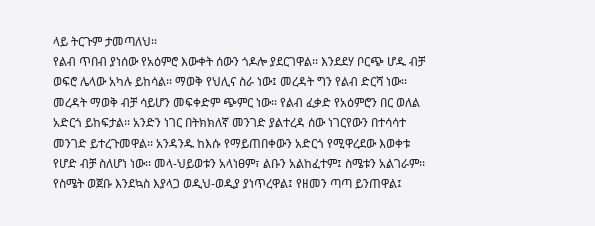ላይ ትርጉም ታመጣለህ፡፡
የልብ ጥበብ ያነሰው የአዕምሮ እውቀት ሰውን ጎዶሎ ያደርገዋል፡፡ እንደደሃ ቦርጭ ሆዱ ብቻ ወፍሮ ሌላው አካሉ ይከሳል፡፡ ማወቅ የህሊና ስራ ነው፤ መረዳት ግን የልብ ድርሻ ነው፡፡ መረዳት ማወቅ ብቻ ሳይሆን መፍቀድም ጭምር ነው፡፡ የልብ ፈቃድ የአዕምሮን በር ወለል አድርጎ ይከፍታል፡፡ አንድን ነገር በትክክለኛ መንገድ ያልተረዳ ሰው ነገርየውን በተሳሳተ መንገድ ይተረጉመዋል፡፡ አንዳንዱ ከእሱ የማይጠበቀውን አድርጎ የሚዋረደው እወቀቱ የሆድ ብቻ ስለሆነ ነው፡፡ መላ-ህይወቱን አላነፀም፣ ልቡን አልከፈተም፤ ስሜቱን አልገራም፡፡ የስሜት ወጀቡ እንደኳስ እያላጋ ወዲህ-ወዲያ ያነጥረዋል፤ የዘመን ጣጣ ይንጠዋል፤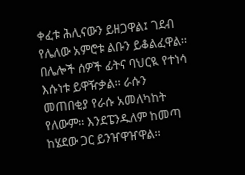ቀፈቱ ሕሊናውን ይዘጋዋል፤ ገደብ የሌለው አምሮቱ ልቡን ይቆልፈዋል፡፡ በሌሎች ሰዎች ፊትና ባህርዪ የተነሳ እሱነቱ ይዋዥቃል፡፡ ራሱን መጠበቂያ የራሱ አመለካከት የለውም፡፡ እንደፔንዱለም ከመጣ ከሄደው ጋር ይንዠዋዠዋል፡፡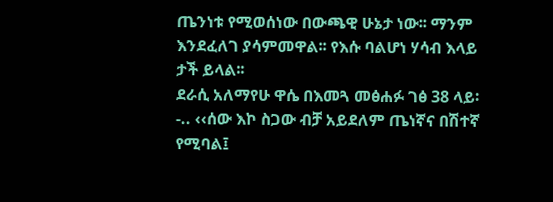ጤንነቱ የሚወሰነው በውጫዊ ሁኔታ ነው፡፡ ማንም እንደፈለገ ያሳምመዋል፡፡ የእሱ ባልሆነ ሃሳብ እላይ ታች ይላል፡፡
ደራሲ አለማየሁ ዋሴ በእመጓ መፅሐፉ ገፅ 38 ላይ፡-.. ‹‹ሰው እኮ ስጋው ብቻ አይደለም ጤነኛና በሽተኛ የሚባል፤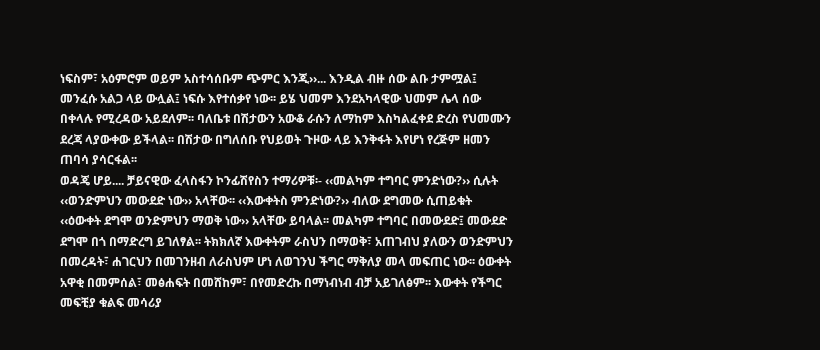ነፍስም፣ አዕምሮም ወይም አስተሳሰቡም ጭምር እንጂ››... እንዲል ብዙ ሰው ልቡ ታምሟል፤ መንፈሱ አልጋ ላይ ውሏል፤ ነፍሱ እየተሰቃየ ነው፡፡ ይሄ ህመም እንደአካላዊው ህመም ሌላ ሰው በቀላሉ የሚረዳው አይደለም፡፡ ባለቤቱ በሽታውን አውቆ ራሱን ለማከም እስካልፈቀደ ድረስ የህመሙን ደረጃ ላያውቀው ይችላል፡፡ በሽታው በግለሰቡ የህይወት ጉዞው ላይ እንቅፋት እየሆነ የረጅም ዘመን ጠባሳ ያሳርፋል፡፡
ወዳጄ ሆይ.... ቻይናዊው ፈላስፋን ኮንፊሽየስን ተማሪዎቹ፡- ‹‹መልካም ተግባር ምንድነው?›› ሲሉት ‹‹ወንድምህን መውደድ ነው›› አላቸው፡፡ ‹‹እውቀትስ ምንድነው?›› ብለው ደግመው ሲጠይቁት ‹‹ዕውቀት ደግሞ ወንድምህን ማወቅ ነው›› አላቸው ይባላል፡፡ መልካም ተግባር በመውደድ፤ መውደድ ደግሞ በጎ በማድረግ ይገለፃል፡፡ ትክክለኛ እውቀትም ራስህን በማወቅ፣ አጠገብህ ያለውን ወንድምህን በመረዳት፣ ሐገርህን በመገንዘብ ለራስህም ሆነ ለወገንህ ችግር ማቅለያ መላ መፍጠር ነው፡፡ ዕውቀት አዋቂ በመምሰል፣ መፅሐፍት በመሸከም፣ በየመድረኩ በማነብነብ ብቻ አይገለፅም፡፡ እውቀት የችግር መፍቺያ ቁልፍ መሳሪያ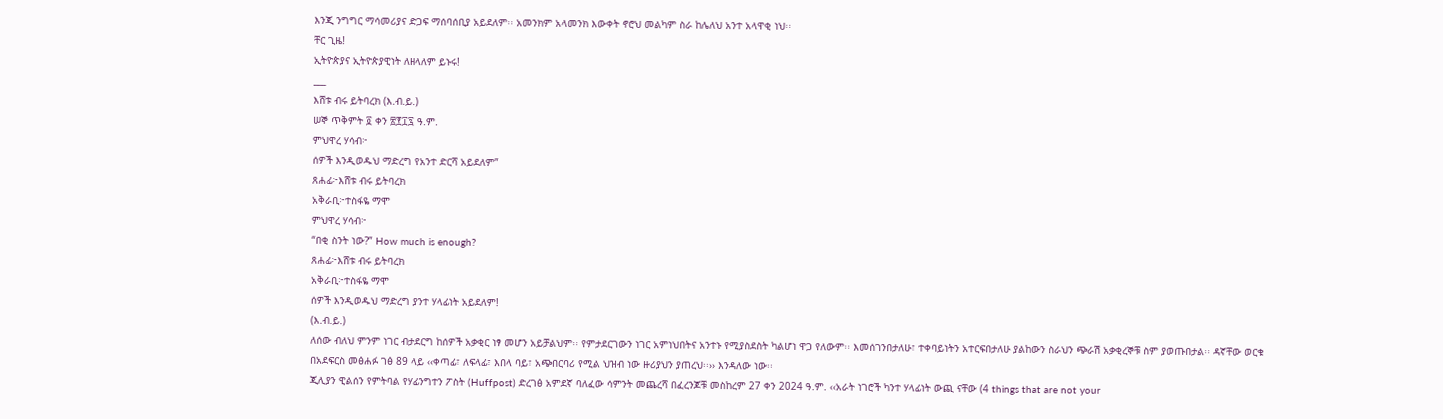እንጂ ንግግር ማሳመሪያና ድጋፍ ማሰባሰቢያ አይደለም፡፡ አመንክም አላመንክ እውቀት ኖሮህ መልካም ስራ ከሌለህ አንተ አላዋቂ ነህ፡፡
ቸር ጊዜ!
ኢትዮጵያና ኢትዮጵያዊነት ለዘላለም ይኑሩ!
___
እሸቱ ብሩ ይትባረክ (እ.ብ.ይ.)
ሠኞ ጥቅምት ፬ ቀን ፳፻፲፯ ዓ.ም.
ምህዋረ ሃሳብ፦
ሰዎች እንዲወዱህ ማድረግ የአንተ ድርሻ አይደለም”
ጸሐፊ፦እሸቱ ብሩ ይትባረክ
አቅራቢ፦ተስፋዬ ማሞ
ምህዋረ ሃሳብ፦
“በቂ ስንት ነው?” How much is enough?
ጸሐፊ፦እሸቱ ብሩ ይትባረክ
አቅራቢ፦ተስፋዬ ማሞ
ሰዎች እንዲወዱህ ማድረግ ያንተ ሃላፊነት አይደለም!
(እ.ብ.ይ.)
ለሰው ብለህ ምንም ነገር ብታደርግ ከሰዎች አቃቂር ነፃ መሆን አይቻልህም፡፡ የምታደርገውን ነገር አምነህበትና አንተኑ የሚያስደስት ካልሆነ ዋጋ የለውም፡፡ እመሰገንበታለሁ፣ ተቀባይነትን አተርፍበታለሁ ያልከውን ስራህን ጭራሽ አቃቂረኞቹ ስም ያወጡበታል፡፡ ዳኛቸው ወርቁ በአደፍርስ መፅሐፉ ገፅ 89 ላይ ‹‹ቀጣፊ፣ ለፍላፊ፣ እበላ ባይ፣ አጭበርባሪ የሚል ህዝብ ነው ዙሪያህን ያጠረህ፡፡›› እንዳለው ነው፡፡
ጂሊያን ዊልሰን የምትባል የሃፊንግተን ፖስት (Huffpost) ድረገፅ አምደኛ ባለፈው ሳምንት መጨረሻ በፈረንጆቹ መስከረም 27 ቀን 2024 ዓ.ም. ‹‹አራት ነገሮች ካንተ ሃላፊነት ውጪ ናቸው (4 things that are not your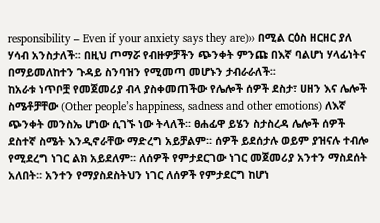responsibility – Even if your anxiety says they are)›› በሚል ርዕስ ዘርዘር ያለ ሃሳብ አንስታለች፡፡ በዚህ ጦማሯ የብዙዎቻችን ጭንቀት ምንጩ በእኛ ባልሆነ ሃላፊነትና በማይመለከተን ጉዳይ ስንባዝን የሚመጣ መሆኑን ታብራራለች፡፡
ከአራቱ ነጥቦቿ የመጀመሪያ ብላ ያስቀመጠችው የሌሎች ሰዎች ደስታ፣ ሀዘን እና ሌሎች ስሜቶቻቸው (Other people’s happiness, sadness and other emotions) ለእኛ ጭንቀት መንስኤ ሆነው ሲገኙ ነው ትላለች፡፡ ፀሐፊዋ ይሄን ስታስረዳ ሌሎች ሰዎች ደስተኛ ስሜት እንዲኖራቸው ማድረግ አይቻልም፡፡ ሰዎች ይደሰታሉ ወይም ያዝናሉ ተብሎ የሚደረግ ነገር ልክ አይደለም፡፡ ለሰዎች የምታደርገው ነገር መጀመሪያ አንተን ማስደሰት አለበት፡፡ አንተን የማያስደስትህን ነገር ለሰዎች የምታደርግ ከሆነ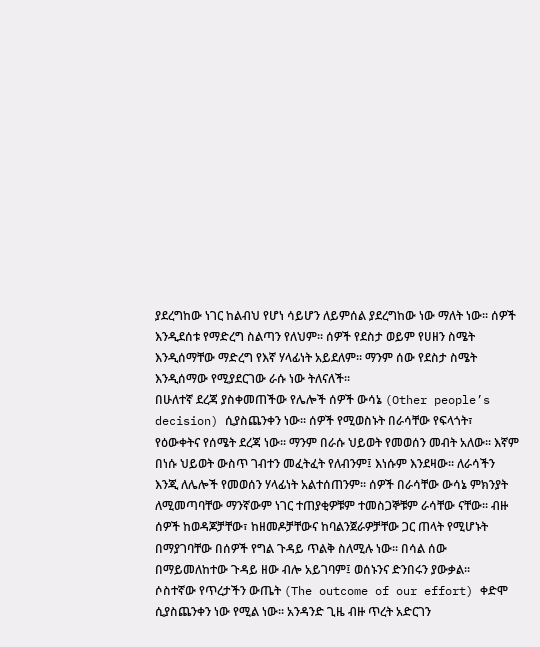ያደረግከው ነገር ከልብህ የሆነ ሳይሆን ለይምሰል ያደረግከው ነው ማለት ነው፡፡ ሰዎች እንዲደሰቱ የማድረግ ስልጣን የለህም፡፡ ሰዎች የደስታ ወይም የሀዘን ስሜት እንዲሰማቸው ማድረግ የእኛ ሃላፊነት አይደለም፡፡ ማንም ሰው የደስታ ስሜት እንዲሰማው የሚያደርገው ራሱ ነው ትለናለች፡፡
በሁለተኛ ደረጃ ያስቀመጠችው የሌሎች ሰዎች ውሳኔ (Other people’s decision) ሲያስጨንቀን ነው፡፡ ሰዎች የሚወስኑት በራሳቸው የፍላጎት፣ የዕውቀትና የሰሜት ደረጃ ነው፡፡ ማንም በራሱ ህይወት የመወሰን መብት አለው፡፡ እኛም በነሱ ህይወት ውስጥ ገብተን መፈትፈት የለብንም፤ እነሱም እንደዛው፡፡ ለራሳችን እንጂ ለሌሎች የመወሰን ሃላፊነት አልተሰጠንም፡፡ ሰዎች በራሳቸው ውሳኔ ምክንያት ለሚመጣባቸው ማንኛውም ነገር ተጠያቂዎቹም ተመስጋኞቹም ራሳቸው ናቸው፡፡ ብዙ ሰዎች ከወዳጆቻቸው፣ ከዘመዶቻቸውና ከባልንጀራዎቻቸው ጋር ጠላት የሚሆኑት በማያገባቸው በሰዎች የግል ጉዳይ ጥልቅ ስለሚሉ ነው፡፡ በሳል ሰው በማይመለከተው ጉዳይ ዘው ብሎ አይገባም፤ ወሰኑንና ድንበሩን ያውቃል፡፡
ሶስተኛው የጥረታችን ውጤት (The outcome of our effort) ቀድሞ ሲያስጨንቀን ነው የሚል ነው፡፡ አንዳንድ ጊዜ ብዙ ጥረት አድርገን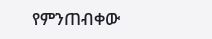የምንጠብቀው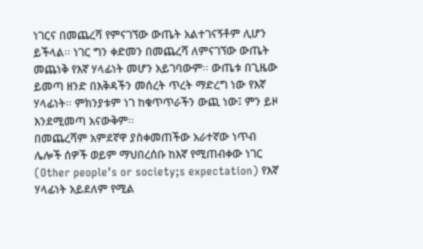ነገርና በመጨረሻ የምናገኘው ውጤት አልተገናኝቶም ሊሆን ይችላል፡፡ ነገር ግን ቀድመን በመጨረሻ ለምናገኘው ውጤት መጨነቅ የእኛ ሃላፊነት መሆን አይገባውም፡፡ ውጤቱ በጊዜው ይመጣ ዘንድ በእቅዳችን መሰረት ጥረት ማድረግ ነው የእኛ ሃላፊነት፡፡ ምክንያቱም ነገ ከቁጥጥራችን ውጪ ነው፤ ምን ይዞ እንደሚመጣ አናውቅም፡፡
በመጨረሻም አምደኛዋ ያስቀመጠችው አራተኛው ነጥብ ሌሎች ሰዎች ወይም ማህበረሰቡ ከእኛ የሚጠብቀው ነገር (Other people’s or society;s expectation) የእኛ ሃላፊነት አይደለም የሚል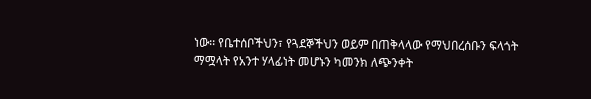ነው፡፡ የቤተሰቦችህን፣ የጓደኞችህን ወይም በጠቅላላው የማህበረሰቡን ፍላጎት ማሟላት የአንተ ሃላፊነት መሆኑን ካመንክ ለጭንቀት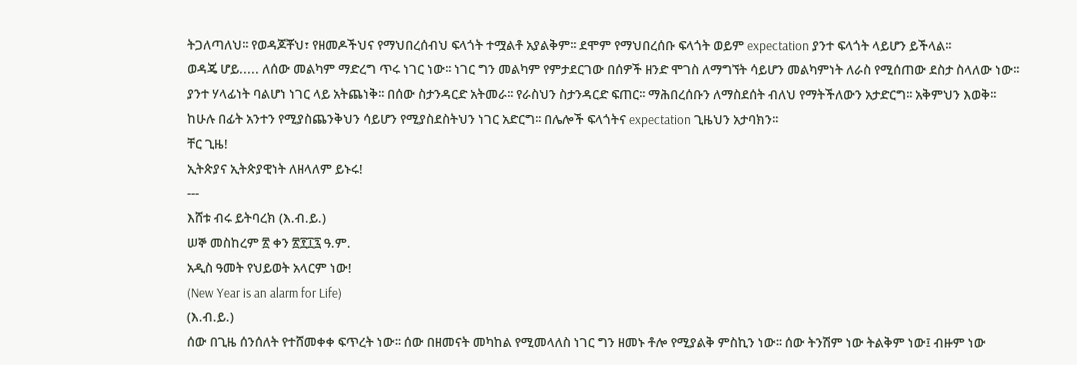ትጋለጣለህ፡፡ የወዳጆቾህ፣ የዘመዶችህና የማህበረሰብህ ፍላጎት ተሟልቶ አያልቅም፡፡ ደሞም የማህበረሰቡ ፍላጎት ወይም expectation ያንተ ፍላጎት ላይሆን ይችላል፡፡
ወዳጄ ሆይ..... ለሰው መልካም ማድረግ ጥሩ ነገር ነው፡፡ ነገር ግን መልካም የምታደርገው በሰዎች ዘንድ ሞገስ ለማግኘት ሳይሆን መልካምነት ለራስ የሚሰጠው ደስታ ስላለው ነው፡፡ ያንተ ሃላፊነት ባልሆነ ነገር ላይ አትጨነቅ፡፡ በሰው ስታንዳርድ አትመራ፡፡ የራስህን ስታንዳርድ ፍጠር፡፡ ማሕበረሰቡን ለማስደሰት ብለህ የማትችለውን አታድርግ፡፡ አቅምህን እወቅ፡፡ ከሁሉ በፊት አንተን የሚያስጨንቅህን ሳይሆን የሚያስደስትህን ነገር አድርግ፡፡ በሌሎች ፍላጎትና expectation ጊዜህን አታባክን፡፡
ቸር ጊዜ!
ኢትጵያና ኢትጵያዊነት ለዘላለም ይኑሩ!
---
እሸቱ ብሩ ይትባረክ (እ.ብ.ይ.)
ሠኞ መስከረም ፳ ቀን ፳፻፲፯ ዓ.ም.
አዲስ ዓመት የህይወት አላርም ነው!
(New Year is an alarm for Life)
(እ.ብ.ይ.)
ሰው በጊዜ ሰንሰለት የተሸመቀቀ ፍጥረት ነው፡፡ ሰው በዘመናት መካከል የሚመላለስ ነገር ግን ዘመኑ ቶሎ የሚያልቅ ምስኪን ነው፡፡ ሰው ትንሽም ነው ትልቅም ነው፤ ብዙም ነው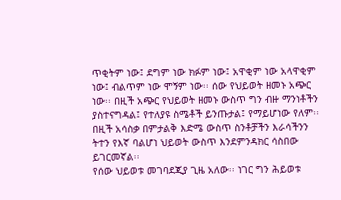ጥቂትም ነው፤ ደግም ነው ክፉም ነው፤ አዋቂም ነው አላዋቂም ነው፤ ብልጥም ነው ሞኝም ነው፡፡ ሰው የህይወት ዘመኑ አጭር ነው፡፡ በዚች አጭር የህይወት ዘመኑ ውስጥ ግን ብዙ ማንነቶችን ያስተናግዳል፤ የተለያዩ ስሜቶች ይንጡታል፤ የማይሆነው የለም፡፡ በዚች አሳስቃ በምታልቅ እድሜ ውስጥ ስንቶቻችን እራሳችንን ትተን የእኛ ባልሆነ ህይወት ውስጥ እንደምንዳክር ሳስበው ይገርመኛል፡፡
የሰው ህይወቱ መገባደጂያ ጊዜ አለው፡፡ ነገር ግን ሕይወቱ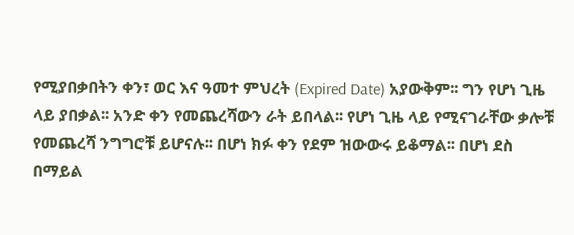የሚያበቃበትን ቀን፣ ወር እና ዓመተ ምህረት (Expired Date) አያውቅም፡፡ ግን የሆነ ጊዜ ላይ ያበቃል፡፡ አንድ ቀን የመጨረሻውን ራት ይበላል፡፡ የሆነ ጊዜ ላይ የሚናገራቸው ቃሎቹ የመጨረሻ ንግግሮቹ ይሆናሉ፡፡ በሆነ ክፉ ቀን የደም ዝውውሩ ይቆማል፡፡ በሆነ ደስ በማይል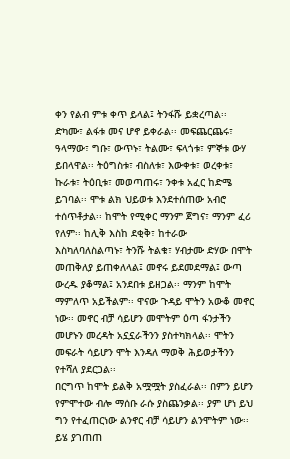ቀን የልብ ምቱ ቀጥ ይላል፤ ትንፋሹ ይቋረጣል፡፡ ድካሙ፣ ልፋቱ መና ሆኖ ይቀራል፡፡ መፍጨርጨሩ፣ ዓላማው፣ ግቡ፣ ውጥኑ፣ ትልሙ፣ ፍላጎቱ፣ ምኞቱ ውሃ ይበላዋል፡፡ ትዕግስቱ፣ ብስለቱ፣ እውቀቱ፣ ወረቀቱ፣ ኩራቱ፣ ትዕቢቱ፣ መወጣጠሩ፣ ንቀቱ አፈር ከድሜ ይገባል፡፡ ሞቱ ልክ ህይወቱ እንደተሰጠው አብሮ ተሰጥቶታል፡፡ ከሞት የሚቀር ማንም ጀግና፣ ማንም ፈሪ የለም፡፡ ከሊቅ እስከ ደቂቅ፣ ከተራው እስካለባለስልጣኑ፣ ትንሹ ትልቁ፣ ሃብታሙ ድሃው በሞት መጠቅለያ ይጠቀለላል፤ መኖሩ ይደመደማል፤ ውጣ ውረዱ ያቆማል፤ አንደበቱ ይዘጋል፡፡ ማንም ከሞት ማምለጥ አይችልም፡፡ ዋናው ጉዳይ ሞትን አውቆ መኖር ነው፡፡ መኖር ብቻ ሳይሆን መሞትም ዕጣ ፋንታችን መሆኑን መረዳት አኗኗራችንን ያስተካክላል፡፡ ሞትን መፍራት ሳይሆን ሞት እንዳለ ማወቅ ሕይወታችንን የተሻለ ያደርጋል፡፡
በርግጥ ከሞት ይልቅ አሟሟት ያስፈራል፡፡ በምን ይሆን የምሞተው ብሎ ማሰቡ ራሱ ያስጨንቃል፡፡ ያም ሆነ ይህ ግን የተፈጠርነው ልንኖር ብቻ ሳይሆን ልንሞትም ነው፡፡ ይሄ ያገጠጠ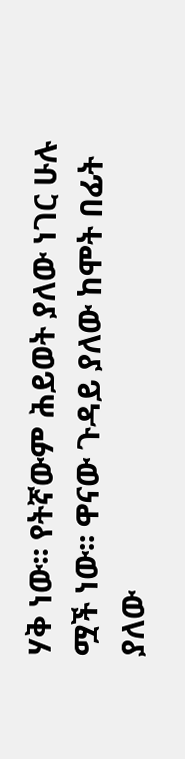ሃቅ ነው፡፡ የትኛውም ሕይወት ያለው ነገር ሁሉ ሟች ነው፡፡ ዋናው ጉዳይ ያለው ከሞት በፊት ያለው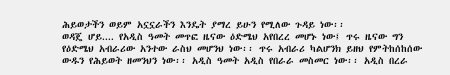ሕይወታችን ወይም አኗኗራችን እንዴት ያማረ ይሁን የሚለው ጉዳይ ነው፡፡
ወዳጄ ሆይ.... የአዲስ ዓመት መጥፎ ዜናው ዕድሜህ አየበረረ መሆኑ ነው፤ ጥሩ ዜናው ግን የዕድሜህ አብራሪው አንተው ራስህ መሆንህ ነው፡፡ ጥሩ አብራሪ ካልሆንክ ይዘህ የምትከሰከሰው ውዱን የሕይወት ዘመንህን ነው፡፡ አዲስ ዓመት አዲስ የበራራ መስመር ነው፡፡ አዲስ በረራ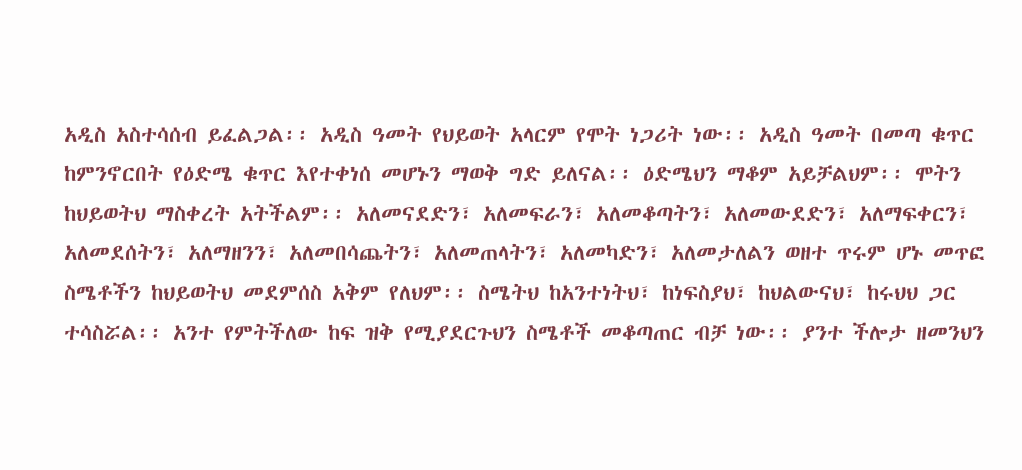አዲስ አስተሳሰብ ይፈልጋል፡፡ አዲስ ዓመት የህይወት አላርም የሞት ነጋሪት ነው፡፡ አዲስ ዓመት በመጣ ቁጥር ከምንኖርበት የዕድሜ ቁጥር እየተቀነሰ መሆኑን ማወቅ ግድ ይለናል፡፡ ዕድሜህን ማቆም አይቻልህም፡፡ ሞትን ከህይወትህ ማስቀረት አትችልም፡፡ አለመናደድን፣ አለመፍራን፣ አለመቆጣትን፣ አለመውደድን፣ አለማፍቀርን፣ አለመደሰትን፣ አለማዘንን፣ አለመበሳጨትን፣ አለመጠላትን፣ አለመካድን፣ አለመታለልን ወዘተ ጥሩም ሆኑ መጥፎ ስሜቶችን ከህይወትህ መደምሰስ አቅም የለህም፡፡ ስሜትህ ከአንተነትህ፣ ከነፍስያህ፣ ከህልውናህ፣ ከሩህህ ጋር ተሳስሯል፡፡ አንተ የምትችለው ከፍ ዝቅ የሚያደርጉህን ስሜቶች መቆጣጠር ብቻ ነው፡፡ ያንተ ችሎታ ዘመንህን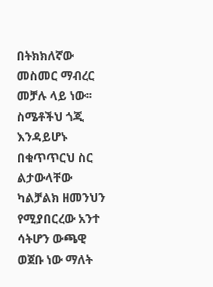በትክክለኛው መስመር ማብረር መቻሉ ላይ ነው፡፡ ስሜቶችህ ጎጂ እንዳይሆኑ በቁጥጥርህ ስር ልታውላቸው ካልቻልክ ዘመንህን የሚያበርረው አንተ ሳትሆን ውጫዊ ወጀቡ ነው ማለት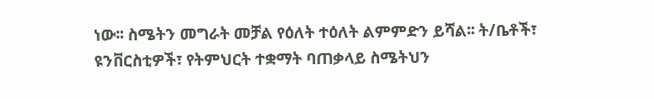ነው፡፡ ስሜትን መግራት መቻል የዕለት ተዕለት ልምምድን ይሻል፡፡ ት/ቤቶች፣ ዩንቨርስቲዎች፣ የትምህርት ተቋማት ባጠቃላይ ስሜትህን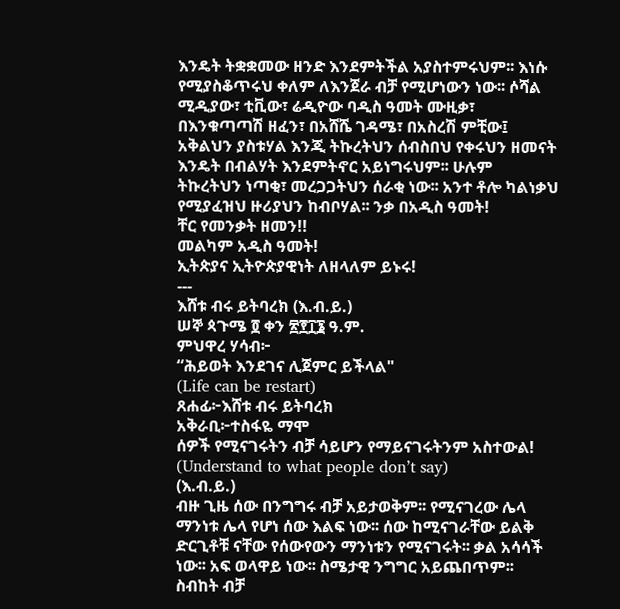እንዴት ትቋቋመው ዘንድ እንደምትችል አያስተምሩህም፡፡ እነሱ የሚያስቆጥሩህ ቀለም ለእንጀራ ብቻ የሚሆነውን ነው፡፡ ሶሻል ሚዲያው፣ ቲቪው፣ ሬዲዮው ባዲስ ዓመት ሙዚቃ፣ በእንቁጣጣሽ ዘፈን፣ በአሸሼ ገዳሜ፣ በአስረሽ ምቺው፤ አቅልህን ያስቱሃል እንጂ ትኩረትህን ሰብስበህ የቀሩህን ዘመናት እንዴት በብልሃት እንደምትኖር አይነግሩህም፡፡ ሁሉም ትኩረትህን ነጣቂ፣ መረጋጋትህን ሰራቂ ነው፡፡ አንተ ቶሎ ካልነቃህ የሚያፈዝህ ዙሪያህን ከብቦሃል፡፡ ንቃ በአዲስ ዓመት!
ቸር የመንቃት ዘመን!!
መልካም አዲስ ዓመት!
ኢትጵያና ኢትዮጵያዊነት ለዘላለም ይኑሩ!
---
እሸቱ ብሩ ይትባረክ (እ.ብ.ይ.)
ሠኞ ጳጉሜ ፬ ቀን ፳፻፲፮ ዓ.ም.
ምህዋረ ሃሳብ፦
“ሕይወት እንደገና ሊጀምር ይችላል"
(Life can be restart)
ጸሐፊ፦እሸቱ ብሩ ይትባረክ
አቅራቢ፦ተስፋዬ ማሞ
ሰዎች የሚናገሩትን ብቻ ሳይሆን የማይናገሩትንም አስተውል!
(Understand to what people don’t say)
(እ.ብ.ይ.)
ብዙ ጊዜ ሰው በንግግሩ ብቻ አይታወቅም፡፡ የሚናገረው ሌላ ማንነቱ ሌላ የሆነ ሰው እልፍ ነው፡፡ ሰው ከሚናገራቸው ይልቅ ድርጊቶቹ ናቸው የሰውየውን ማንነቱን የሚናገሩት፡፡ ቃል አሳሳች ነው፡፡ አፍ ወላዋይ ነው፡፡ ስሜታዊ ንግግር አይጨበጥም፡፡ ስብከት ብቻ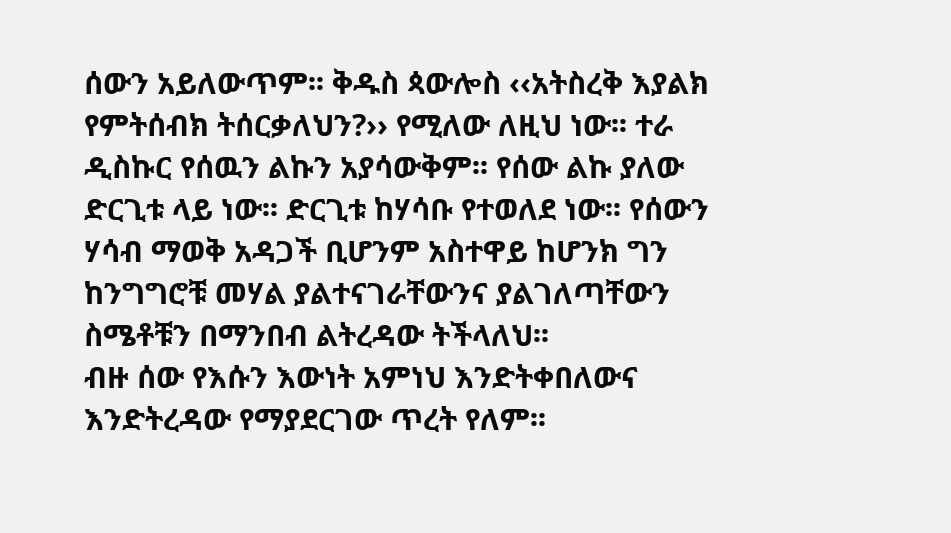ሰውን አይለውጥም፡፡ ቅዱስ ጳውሎስ ‹‹አትስረቅ እያልክ የምትሰብክ ትሰርቃለህን?›› የሚለው ለዚህ ነው፡፡ ተራ ዲስኩር የሰዉን ልኩን አያሳውቅም፡፡ የሰው ልኩ ያለው ድርጊቱ ላይ ነው፡፡ ድርጊቱ ከሃሳቡ የተወለደ ነው፡፡ የሰውን ሃሳብ ማወቅ አዳጋች ቢሆንም አስተዋይ ከሆንክ ግን ከንግግሮቹ መሃል ያልተናገራቸውንና ያልገለጣቸውን ስሜቶቹን በማንበብ ልትረዳው ትችላለህ፡፡
ብዙ ሰው የእሱን እውነት አምነህ እንድትቀበለውና እንድትረዳው የማያደርገው ጥረት የለም፡፡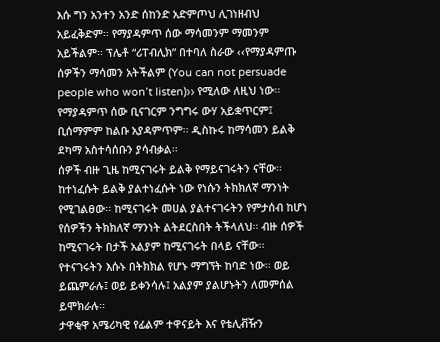እሱ ግን አንተን አንድ ሰከንድ አድምጦህ ሊገነዘብህ አይፈቅድም፡፡ የማያዳምጥ ሰው ማሳመንም ማመንም አይችልም፡፡ ፕሌቶ “ሪፐብሊክ” በተባለ ስራው ‹‹የማያዳምጡ ሰዎችን ማሳመን አትችልም (You can not persuade people who won’t listen)›› የሚለው ለዚህ ነው፡፡ የማያዳምጥ ሰው ቢናገርም ንግግሩ ውሃ አይቋጥርም፤ ቢሰማምም ከልቡ አያዳምጥም፡፡ ዲስኩሩ ከማሳመን ይልቅ ደካማ አስተሳሰቡን ያሳብቃል፡፡
ሰዎች ብዙ ጊዜ ከሚናገሩት ይልቅ የማይናገሩትን ናቸው፡፡ ከተነፈሱት ይልቅ ያልተነፈሱት ነው የነሱን ትክክለኛ ማንነት የሚገልፀው፡፡ ከሚናገሩት መሀል ያልተናገሩትን የምታሰብ ከሆነ የሰዎችን ትክክለኛ ማንነት ልትደርስበት ትችላለህ፡፡ ብዙ ሰዎች ከሚናገሩት በታች አልያም ከሚናገሩት በላይ ናቸው፡፡ የተናገሩትን እሱኑ በትክክል የሆኑ ማግኘት ከባድ ነው፡፡ ወይ ይጨምራሉ፤ ወይ ይቀንሳሉ፤ አልያም ያልሆኑትን ለመምሰል ይሞክራሉ፡፡
ታዋቂዋ አሜሪካዊ የፊልም ተዋናይት እና የቴሊቭዥን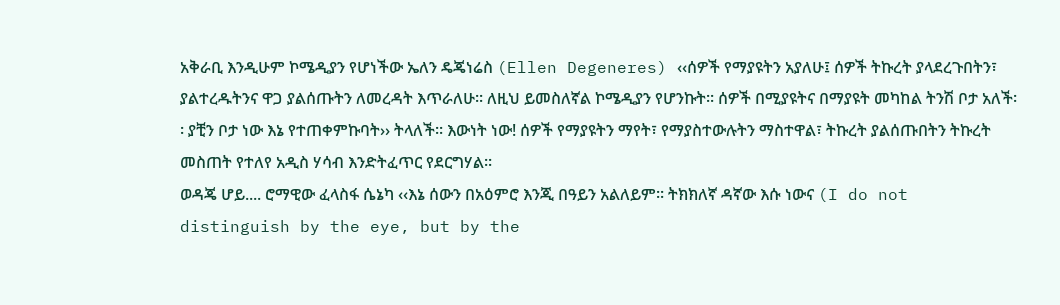አቅራቢ እንዲሁም ኮሜዲያን የሆነችው ኤለን ዴጄነሬስ (Ellen Degeneres) ‹‹ሰዎች የማያዩትን አያለሁ፤ ሰዎች ትኩረት ያላደረጉበትን፣ ያልተረዱትንና ዋጋ ያልሰጡትን ለመረዳት እጥራለሁ፡፡ ለዚህ ይመስለኛል ኮሜዲያን የሆንኩት፡፡ ሰዎች በሚያዩትና በማያዩት መካከል ትንሽ ቦታ አለች፡፡ ያቺን ቦታ ነው እኔ የተጠቀምኩባት›› ትላለች፡፡ እውነት ነው! ሰዎች የማያዩትን ማየት፣ የማያስተውሉትን ማስተዋል፣ ትኩረት ያልሰጡበትን ትኩረት መስጠት የተለየ አዲስ ሃሳብ እንድትፈጥር የደርግሃል፡፡
ወዳጄ ሆይ.... ሮማዊው ፈላስፋ ሴኔካ ‹‹እኔ ሰውን በአዕምሮ እንጂ በዓይን አልለይም፡፡ ትክክለኛ ዳኛው እሱ ነውና (I do not distinguish by the eye, but by the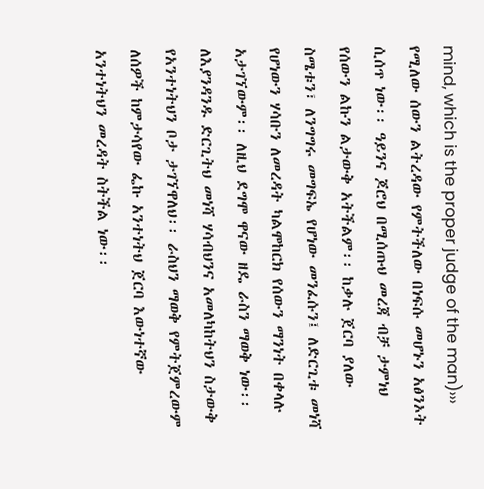mind, which is the proper judge of the man)››› የሚለው ሰውን ልትረዳው የምትችለው በነፍሱ መሆኑን አፅንኦት ሲሰጥ ነው፡፡ ዓይንና ጆሮህ በሚሰጡህ መረጃ ብቻ ታምነህ የሰውን ልኩን ልታውቅ አትችልም፡፡ ከቃሉ ጀርባ ያለው ስሜቱን፣ ለንግግሩ መግፍኤ የሆነው መንፈሱን፤ ለድርጊቱ መነሻ የሆነውን ሃሳቡን ለመረዳት ካልሞከርክ የሰውን ማንነት በቀላሉ አታገኘውም፡፡ ለዚህ ደግሞ ዋናው ዘዴ ራስን ማወቅ ነው፡፡ ለእያንዳንዱ ድርጊትህ መነሻ ሃሳብህንና አመለካከትህን ስታውቅ የአንተነትህን ቦታ ታገኘዋለህ፡፡ ራስህን ማወቅ የምትጀምረውም ለሰዎች ከምታሳየው ፌኩ አንተነትህ ጀርባ እውነተኛው አንተነትህን መረዳት ስትችል ነው፡፡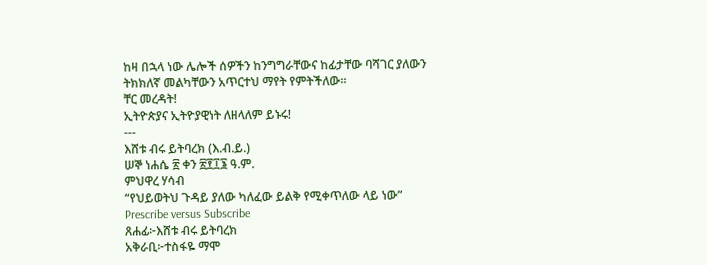ከዛ በኋላ ነው ሌሎች ሰዎችን ከንግግራቸውና ከፊታቸው ባሻገር ያለውን ትክክለኛ መልካቸውን አጥርተህ ማየት የምትችለው፡፡
ቸር መረዳት!
ኢትዮጵያና ኢትዮያዊነት ለዘላለም ይኑሩ!
---
እሸቱ ብሩ ይትባረክ (እ.ብ.ይ.)
ሠኞ ነሐሴ ፳ ቀን ፳፻፲፮ ዓ.ም.
ምህዋረ ሃሳብ
“የህይወትህ ጉዳይ ያለው ካለፈው ይልቅ የሚቀጥለው ላይ ነው”
Prescribe versus Subscribe
ጸሐፊ፦እሸቱ ብሩ ይትባረክ
አቅራቢ፦ተስፋዬ ማሞ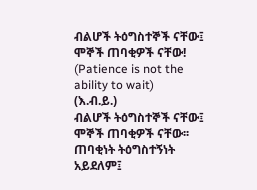ብልሆች ትዕግስተኞች ናቸው፤ ሞኞች ጠባቂዎች ናቸው!
(Patience is not the ability to wait)
(እ.ብ.ይ.)
ብልሆች ትዕግስተኞች ናቸው፤ ሞኞች ጠባቂዎች ናቸው፡፡ ጠባቂነት ትዕግስተኝነት አይደለም፤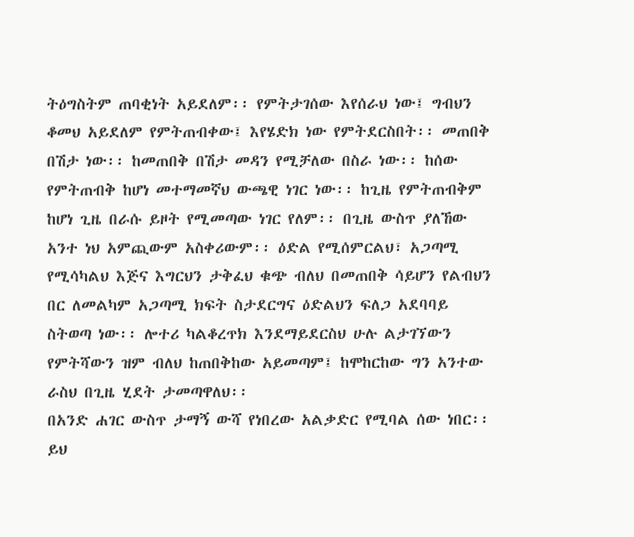ትዕግስትም ጠባቂነት አይደለም፡፡ የምትታገሰው እየሰራህ ነው፤ ግብህን ቆመህ አይደለም የምትጠብቀው፤ እየሄድክ ነው የምትደርስበት፡፡ መጠበቅ በሽታ ነው፡፡ ከመጠበቅ በሽታ መዳን የሚቻለው በስራ ነው፡፡ ከሰው የምትጠብቅ ከሆነ መተማመኛህ ውጫዊ ነገር ነው፡፡ ከጊዜ የምትጠብቅም ከሆነ ጊዜ በራሱ ይዞት የሚመጣው ነገር የለም፡፡ በጊዜ ውስጥ ያለኸው አንተ ነህ አምጪውም አስቀሪውም፡፡ ዕድል የሚሰምርልህ፣ አጋጣሚ የሚሳካልህ እጅና እግርህን ታቅፈህ ቁጭ ብለህ በመጠበቅ ሳይሆን የልብህን በር ለመልካም አጋጣሚ ክፍት ስታደርግና ዕድልህን ፍለጋ አደባባይ ስትወጣ ነው፡፡ ሎተሪ ካልቆረጥክ እንደማይደርስህ ሁሉ ልታገኘውን የምትሻውን ዝም ብለህ ከጠበቅከው አይመጣም፤ ከሞከርከው ግን አንተው ራስህ በጊዜ ሂደት ታመጣዋለህ፡፡
በአንድ ሐገር ውስጥ ታማኝ ውሻ የነበረው አልቃድር የሚባል ሰው ነበር፡፡ ይህ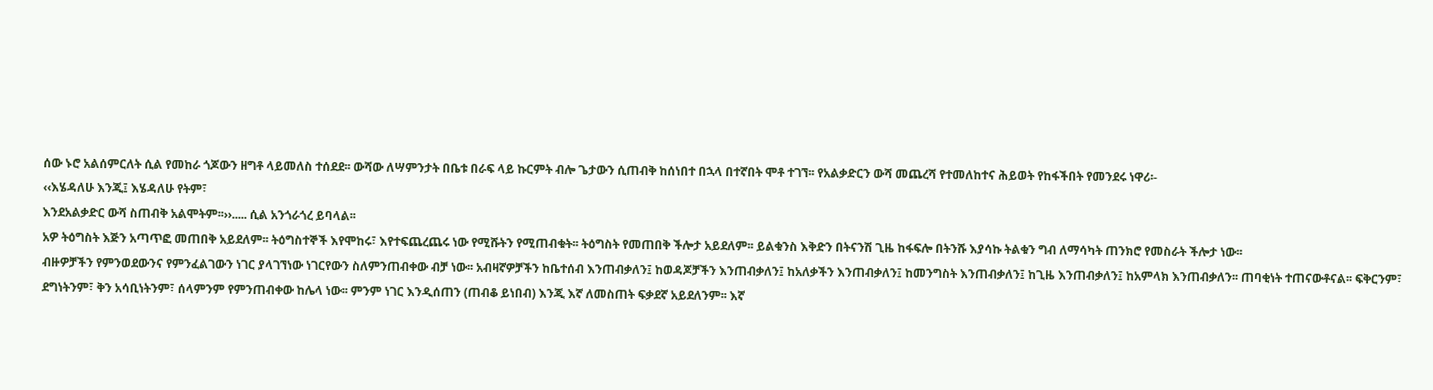ሰው ኑሮ አልሰምርለት ሲል የመከራ ጎጆውን ዘግቶ ላይመለስ ተሰደደ፡፡ ውሻው ለሣምንታት በቤቱ በራፍ ላይ ኩርምት ብሎ ጌታውን ሲጠብቅ ከሰነበተ በኋላ በተኛበት ሞቶ ተገኘ፡፡ የአልቃድርን ውሻ መጨረሻ የተመለከተና ሕይወት የከፋችበት የመንደሩ ነዋሪ፡-
‹‹እሄዳለሁ እንጂ፤ እሄዳለሁ የትም፣
እንደአልቃድር ውሻ ስጠብቅ አልሞትም፡፡››..... ሲል አንጎራጎረ ይባላል፡፡
አዎ ትዕግስት እጅን አጣጥፎ መጠበቅ አይደለም፡፡ ትዕግስተኞች እየሞከሩ፣ እየተፍጨረጨሩ ነው የሚሹትን የሚጠብቁት፡፡ ትዕግስት የመጠበቅ ችሎታ አይደለም፡፡ ይልቁንስ እቅድን በትናንሽ ጊዜ ከፋፍሎ በትንሹ እያሳኩ ትልቁን ግብ ለማሳካት ጠንክሮ የመስራት ችሎታ ነው፡፡
ብዙዎቻችን የምንወደውንና የምንፈልገውን ነገር ያላገኘነው ነገርየውን ስለምንጠብቀው ብቻ ነው፡፡ አብዛኛዎቻችን ከቤተሰብ እንጠብቃለን፤ ከወዳጆቻችን እንጠብቃለን፤ ከአለቃችን እንጠብቃለን፤ ከመንግስት እንጠብቃለን፤ ከጊዜ እንጠብቃለን፤ ከአምላክ እንጠብቃለን፡፡ ጠባቂነት ተጠናውቶናል፡፡ ፍቅርንም፣ ደግነትንም፣ ቅን አሳቢነትንም፣ ሰላምንም የምንጠብቀው ከሌላ ነው፡፡ ምንም ነገር እንዲሰጠን (ጠብቆ ይነበብ) እንጂ እኛ ለመስጠት ፍቃደኛ አይደለንም፡፡ እኛ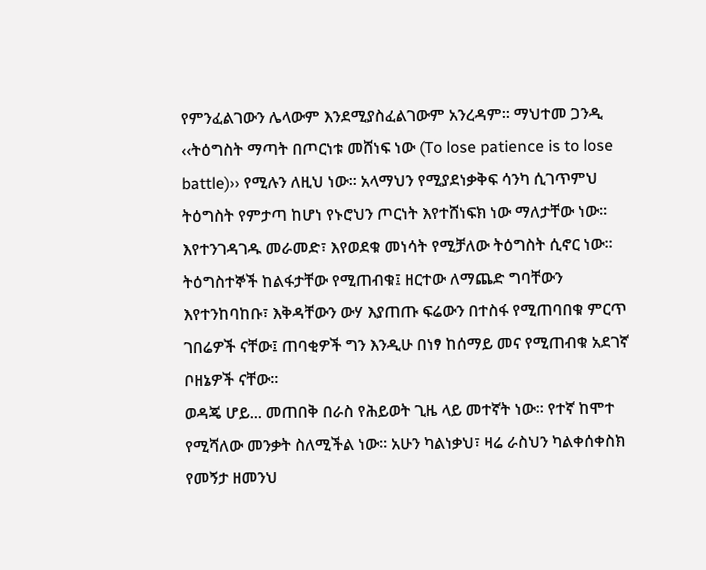የምንፈልገውን ሌላውም እንደሚያስፈልገውም አንረዳም፡፡ ማህተመ ጋንዲ ‹‹ትዕግስት ማጣት በጦርነቱ መሸነፍ ነው (To lose patience is to lose battle)›› የሚሉን ለዚህ ነው፡፡ አላማህን የሚያደነቃቅፍ ሳንካ ሲገጥምህ ትዕግስት የምታጣ ከሆነ የኑሮህን ጦርነት እየተሸነፍክ ነው ማለታቸው ነው፡፡ እየተንገዳገዱ መራመድ፣ እየወደቁ መነሳት የሚቻለው ትዕግስት ሲኖር ነው፡፡ ትዕግስተኞች ከልፋታቸው የሚጠብቁ፤ ዘርተው ለማጨድ ግባቸውን እየተንከባከቡ፣ እቅዳቸውን ውሃ እያጠጡ ፍሬውን በተስፋ የሚጠባበቁ ምርጥ ገበሬዎች ናቸው፤ ጠባቂዎች ግን እንዲሁ በነፃ ከሰማይ መና የሚጠብቁ አደገኛ ቦዘኔዎች ናቸው፡፡
ወዳጄ ሆይ... መጠበቅ በራስ የሕይወት ጊዜ ላይ መተኛት ነው፡፡ የተኛ ከሞተ የሚሻለው መንቃት ስለሚችል ነው፡፡ አሁን ካልነቃህ፣ ዛሬ ራስህን ካልቀሰቀስክ የመኝታ ዘመንህ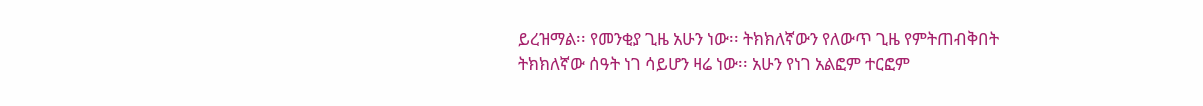ይረዝማል፡፡ የመንቂያ ጊዜ አሁን ነው፡፡ ትክክለኛውን የለውጥ ጊዜ የምትጠብቅበት ትክክለኛው ሰዓት ነገ ሳይሆን ዛሬ ነው፡፡ አሁን የነገ አልፎም ተርፎም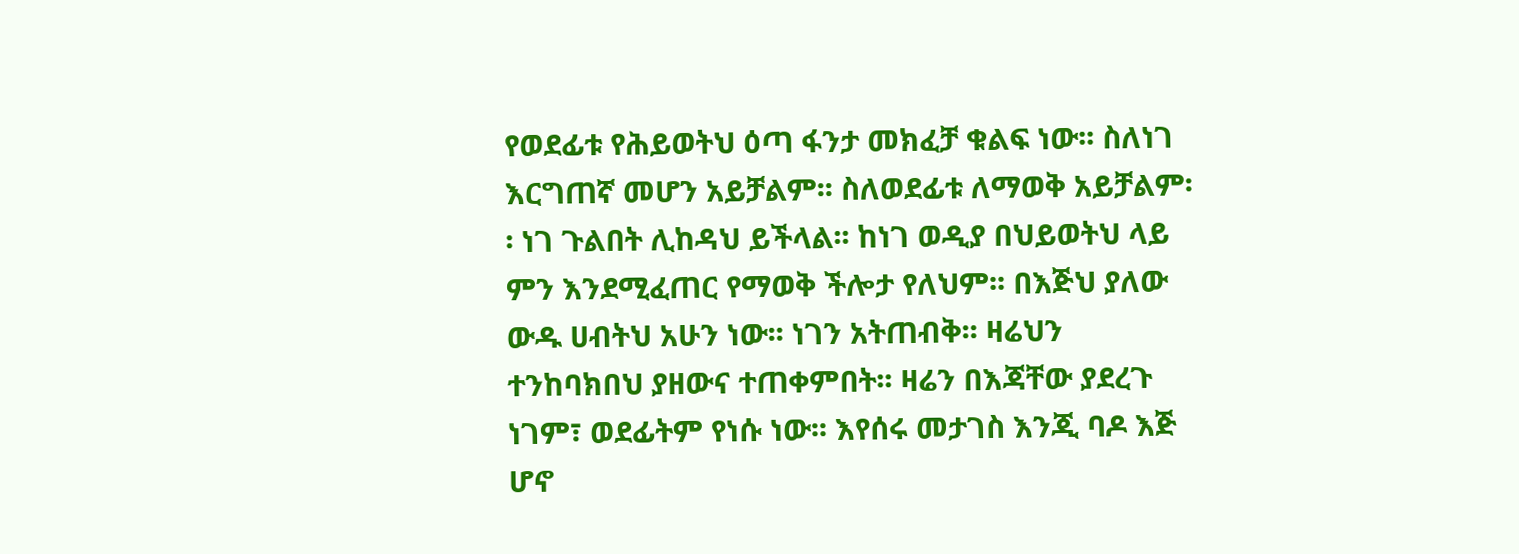የወደፊቱ የሕይወትህ ዕጣ ፋንታ መክፈቻ ቁልፍ ነው፡፡ ስለነገ እርግጠኛ መሆን አይቻልም፡፡ ስለወደፊቱ ለማወቅ አይቻልም፡፡ ነገ ጉልበት ሊከዳህ ይችላል፡፡ ከነገ ወዲያ በህይወትህ ላይ ምን እንደሚፈጠር የማወቅ ችሎታ የለህም፡፡ በእጅህ ያለው ውዱ ሀብትህ አሁን ነው፡፡ ነገን አትጠብቅ፡፡ ዛሬህን ተንከባክበህ ያዘውና ተጠቀምበት፡፡ ዛሬን በእጃቸው ያደረጉ ነገም፣ ወደፊትም የነሱ ነው፡፡ እየሰሩ መታገስ እንጂ ባዶ እጅ ሆኖ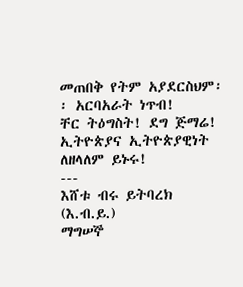መጠበቅ የትም አያደርስህም፡፡ አርባአራት ነጥብ!
ቸር ትዕግስት! ደግ ጅማሬ!
ኢትዮጵያና ኢትዮጵያዊነት ለዘላለም ይኑሩ!
---
እሸቱ ብሩ ይትባረክ (እ.ብ.ይ.)
ማግሠኞ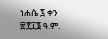ነሐሴ ፯ ቀን ፳፻፲፮ ዓ.ም.